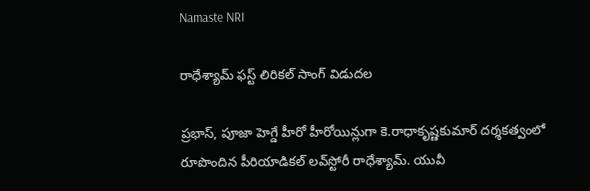Namaste NRI

రాధేశ్యామ్ ఫస్ట్ లిరికల్ సాంగ్ విడుదల

ప్రభాస్‌, పూజా హెగ్డే హీరో హీరోయిన్లుగా కె.రాధాకృష్ణకుమార్‌ దర్శకత్వంలో  రూపొందిన పీరియాడికల్‌ లవ్‌స్టోరీ రాధేశ్యామ్‌. యువీ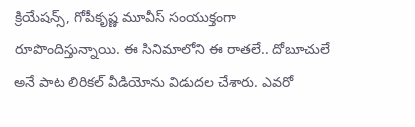క్రియేషన్స్‌, గోపీకృష్ణ మూవీస్‌ సంయుక్తంగా రూపొందిస్తున్నాయి. ఈ సినిమాలోని ఈ రాతలే.. దోబూచులే అనే పాట లిరికల్‌ వీడియోను విడుదల చేశారు. ఎవరో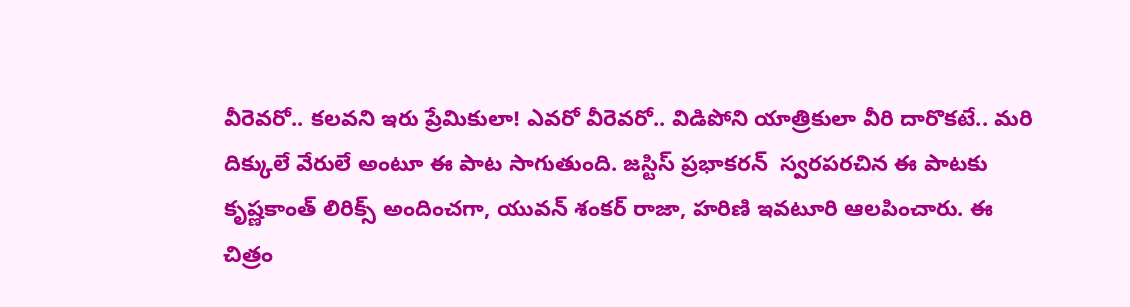వీరెవరో.. కలవని ఇరు ప్రేమికులా! ఎవరో వీరెవరో.. విడిపోని యాత్రికులా వీరి దారొకటే.. మరి  దిక్కులే వేరులే అంటూ ఈ పాట సాగుతుంది. జస్టిస్‌ ప్రభాకరన్‌  స్వరపరచిన ఈ పాటకు కృష్ణకాంత్‌ లిరిక్స్‌ అందించగా, యువన్‌ శంకర్‌ రాజా, హరిణి ఇవటూరి ఆలపించారు. ఈ చిత్రం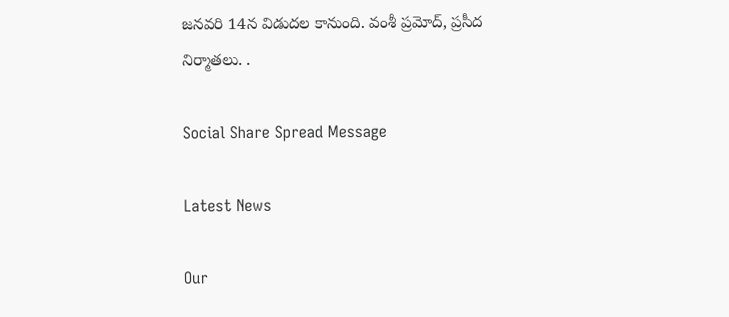జనవరి 14న విడుదల కానుంది. వంశీ ప్రమోద్‌, ప్రసీద నిర్మాతలు. .

Social Share Spread Message

Latest News

Our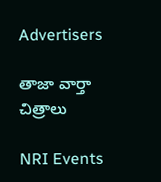Advertisers

తాజా వార్తా చిత్రాలు

NRI Events